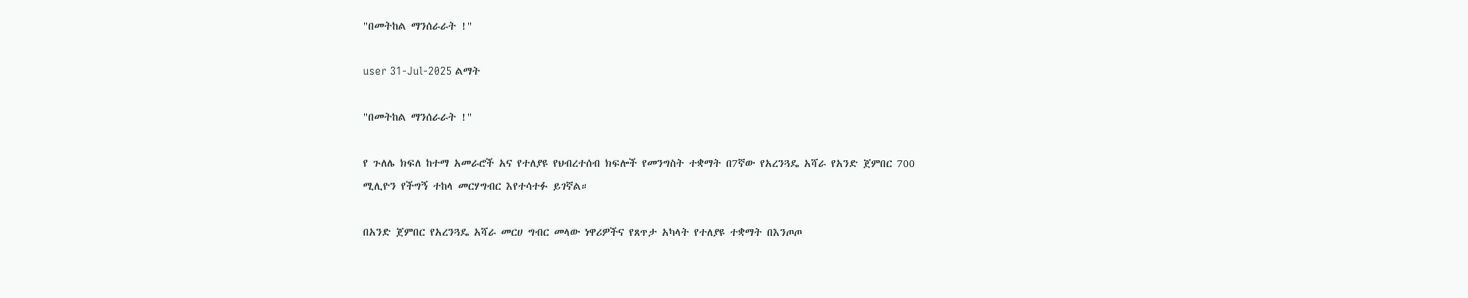"በመትከል ማንሰራራት !"

user 31-Jul-2025 ልማት

"በመትከል ማንሰራራት !"

የ ጉለሌ ክፍለ ከተማ አመራሮች አና የተለያዩ የህብረተሰብ ክፍሎች የመንግስት ተቋማት በ7ኛው የአረንጓዴ አሻራ የአንድ ጀምበር 700 ሚሊዮን የችግኝ ተከላ መርሃግብር እየተሳተፉ ይገኛል።

በአንድ ጀምበር የአረንጓዴ አሻራ መርሀ ግብር መላው ነዋሪዎችና የጸጥታ አካላት የተለያዩ ተቋማት በእንጦጦ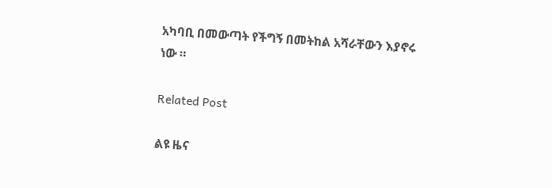አካባቢ በመውጣት የችግኝ በመትከል አሻራቸውን እያኖሩ ነው ።

Related Post

ልዩ ዜና